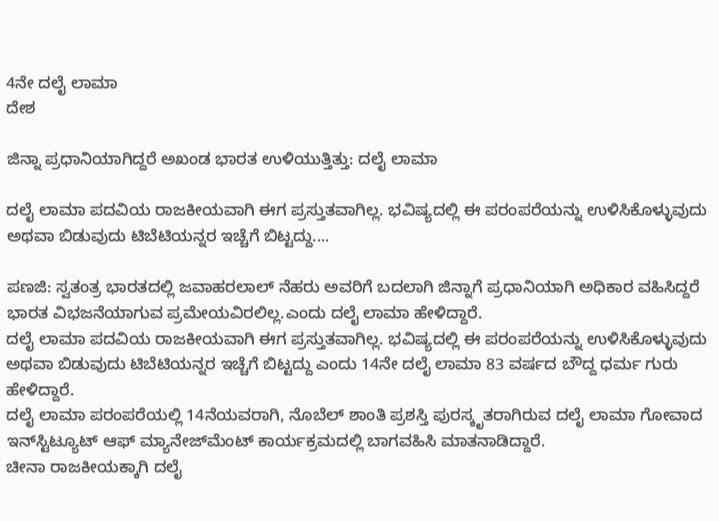4ನೇ ದಲೈ ಲಾಮಾ
ದೇಶ

ಜಿನ್ನಾ ಪ್ರಧಾನಿಯಾಗಿದ್ದರೆ ಅಖಂಡ ಭಾರತ ಉಳಿಯುತ್ತಿತ್ತು: ದಲೈ ಲಾಮಾ

ದಲೈ ಲಾಮಾ ಪದವಿಯ ರಾಜಕೀಯವಾಗಿ ಈಗ ಪ್ರಸ್ತುತವಾಗಿಲ್ಲ. ಭವಿಷ್ಯದಲ್ಲಿ ಈ ಪರಂಪರೆಯನ್ನು ಉಳಿಸಿಕೊಳ್ಳುವುದು ಅಥವಾ ಬಿಡುವುದು ಟಿಬೆಟಿಯನ್ನರ ಇಚ್ಚೆಗೆ ಬಿಟ್ಟದ್ದು....

ಪಣಜಿ: ಸ್ವತಂತ್ರ ಭಾರತದಲ್ಲಿ ಜವಾಹರಲಾಲ್ ನೆಹರು ಅವರಿಗೆ ಬದಲಾಗಿ ಜಿನ್ನಾಗೆ ಪ್ರಧಾನಿಯಾಗಿ ಅಧಿಕಾರ ವಹಿಸಿದ್ದರೆ ಭಾರತ ವಿಭಜನೆಯಾಗುವ ಪ್ರಮೇಯವಿರಲಿಲ್ಲ.ಎಂದು ದಲೈ ಲಾಮಾ ಹೇಳಿದ್ದಾರೆ.
ದಲೈ ಲಾಮಾ ಪದವಿಯ ರಾಜಕೀಯವಾಗಿ ಈಗ ಪ್ರಸ್ತುತವಾಗಿಲ್ಲ. ಭವಿಷ್ಯದಲ್ಲಿ ಈ ಪರಂಪರೆಯನ್ನು ಉಳಿಸಿಕೊಳ್ಳುವುದು ಅಥವಾ ಬಿಡುವುದು ಟಿಬೆಟಿಯನ್ನರ ಇಚ್ಚೆಗೆ ಬಿಟ್ಟದ್ದು ಎಂದು 14ನೇ ದಲೈ ಲಾಮಾ 83 ವರ್ಷದ ಬೌದ್ದ ಧರ್ಮ ಗುರು ಹೇಳಿದ್ದಾರೆ.
ದಲೈ ಲಾಮಾ ಪರಂಪರೆಯಲ್ಲಿ 14ನೆಯವರಾಗಿ, ನೊಬೆಲ್ ಶಾಂತಿ ಪ್ರಶಸ್ತಿ ಪುರಸ್ಕೃತರಾಗಿರುವ ದಲೈ ಲಾಮಾ ಗೋವಾದ  ಇನ್‌ಸ್ಟಿಟ್ಯೂಟ್‌ ಆಫ್ ಮ್ಯಾನೇಜ್‌ಮೆಂಟ್‌ ಕಾರ್ಯಕ್ರಮದಲ್ಲಿ ಬಾಗವಹಿಸಿ ಮಾತನಾಡಿದ್ದಾರೆ.
ಚೀನಾ ರಾಜಕೀಯಕ್ಕಾಗಿ ದಲೈ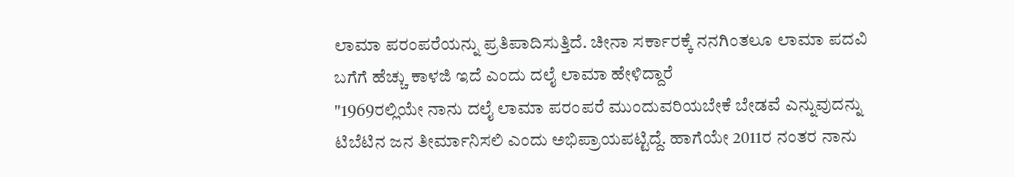ಲಾಮಾ ಪರಂಪರೆಯನ್ನು ಪ್ರತಿಪಾದಿಸುತ್ತಿದೆ. ಚೀನಾ ಸರ್ಕಾರಕ್ಕೆ ನನಗಿಂತಲೂ ಲಾಮಾ ಪದವಿ ಬಗೆಗೆ ಹೆಚ್ಚು ಕಾಳಜಿ ಇದೆ ಎಂದು ದಲೈ ಲಾಮಾ ಹೇಳಿದ್ದಾರೆ
"1969ರಲ್ಲಿಯೇ ನಾನು ದಲೈ ಲಾಮಾ ಪರಂಪರೆ ಮುಂದುವರಿಯಬೇಕೆ ಬೇಡವೆ ಎನ್ನುವುದನ್ನು ಟಿಬೆಟಿನ ಜನ ತೀರ್ಮಾನಿಸಲಿ ಎಂದು ಅಭಿಪ್ರಾಯಪಟ್ಟಿದ್ದೆ. ಹಾಗೆಯೇ 2011ರ ನಂತರ ನಾನು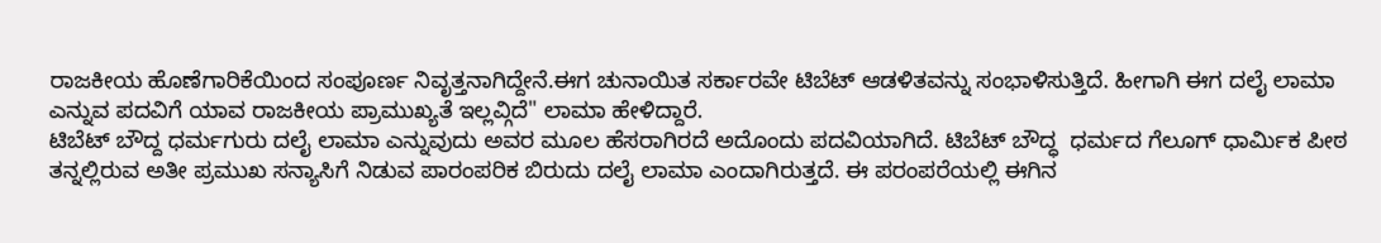ರಾಜಕೀಯ ಹೊಣೆಗಾರಿಕೆಯಿಂದ ಸಂಪೂರ್ಣ ನಿವೃತ್ತನಾಗಿದ್ದೇನೆ.ಈಗ ಚುನಾಯಿತ ಸರ್ಕಾರವೇ ಟಿಬೆಟ್ ಆಡಳಿತವನ್ನು ಸಂಭಾಳಿಸುತ್ತಿದೆ. ಹೀಗಾಗಿ ಈಗ ದಲೈ ಲಾಮಾ ಎನ್ನುವ ಪದವಿಗೆ ಯಾವ ರಾಜಕೀಯ ಪ್ರಾಮುಖ್ಯತೆ ಇಲ್ಲವ್ಗಿದೆ" ಲಾಮಾ ಹೇಳಿದ್ದಾರೆ.
ಟಿಬೆಟ್ ಬೌದ್ದ ಧರ್ಮಗುರು ದಲೈ ಲಾಮಾ ಎನ್ನುವುದು ಅವರ ಮೂಲ ಹೆಸರಾಗಿರದೆ ಅದೊಂದು ಪದವಿಯಾಗಿದೆ. ಟಿಬೆಟ್‌ ಬೌದ್ಧ  ಧರ್ಮದ ಗೆಲೂಗ್‌ ಧಾರ್ಮಿಕ ಪೀಠ ತನ್ನಲ್ಲಿರುವ ಅತೀ ಪ್ರಮುಖ ಸನ್ಯಾಸಿಗೆ ನಿಡುವ ಪಾರಂಪರಿಕ ಬಿರುದು ದಲೈ ಲಾಮಾ ಎಂದಾಗಿರುತ್ತದೆ. ಈ ಪರಂಪರೆಯಲ್ಲಿ ಈಗಿನ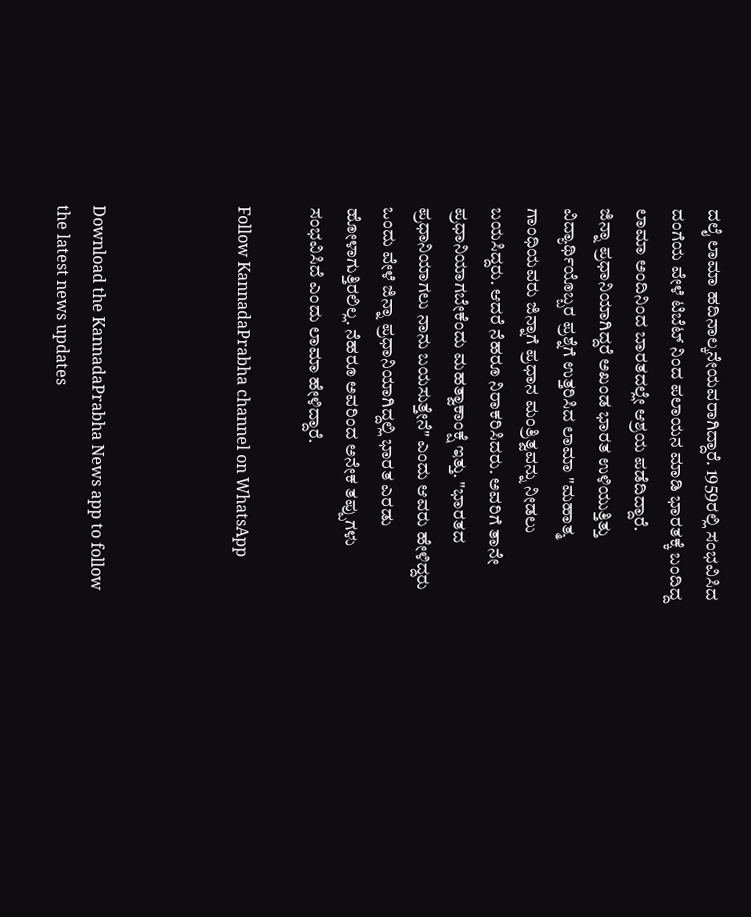ದಲೈ ಲಾಮಾ ಹದಿನಾಲ್ಕನೇಯವರಾಗಿದ್ದಾರೆ. 1959ರಲ್ಲಿ ಸಂಭವಿಸಿದ ದಂಗೆಯ ವೇಳೆ ಟಿಬೆಟ್ ನಿಂದ ಪಲಾಯನ ಮಾಡಿ ಭಾರತಕ್ಕೆ ಬಂದಿದ್ದ ಲಾಮಾ ಅಂದಿನಿಂದ ಬಾರತದಲ್ಲೇ ಆಶ್ರಯ ಪಡೆದಿದ್ದಾರೆ.
ಜಿನ್ನಾ ಪ್ರಧಾನಿಯಾಗಿದ್ದರೆ ಅಖಂಡ ಭಾರತ ಉಳಿಯುತ್ತಿತ್ತು
ವಿದ್ಯಾರ್ಥಿಯೊಬ್ಬರ ಪ್ರಶ್ನೆಗೆ ಉತ್ತರಿಸಿದ ಲಾಮಾ "ಮಹಾತ್ಮ ಗಾಂಧಿಯವರು ಜಿನ್ನಾಗೆ ಪ್ರಧಾನ ಮಂತ್ರಿತ್ವವನ್ನು ನೀಡಲು ಬಯಸಿದ್ದರು. ಆದರೆ ನೆಹರೂ ನಿರಾಕರಿಸಿದರು. ಅವರಿಗೆ ತಾನೇ ಪ್ರಧಾನಿಯಾಗಬೇಕೆಂದು ಮಹತ್ವಾಕಾಂಕ್ಷೆ ಇತ್ತು. "ಭಾರತದ ಪ್ರಧಾನಿಯಾಗಲು ನಾನು ಬಯಸುತ್ತೇನೆ" ಎಂದು ಆವರು ಹೇಳಿದ್ದರು ಒಂದು ವೇಳೆ ಜಿನ್ನಾ ಪ್ರಧಾನಿಯಾಗಿದ್ದಲ್ಲಿ ಭಾರತ ಎರಡು ಹೋಳಾಗುತ್ತಿರಲಿಲ್ಲ. ನೆಹರೂ ಅವರಿಂದ ಅನೇಕ ತಪ್ಪುಗಳು ಸಂಭವಿಸಿದೆ ಎಂದು ಲಾಮಾ ಹೇಳಿದ್ದಾರೆ.

Follow KannadaPrabha channel on WhatsApp



Download the KannadaPrabha News app to follow the latest news updates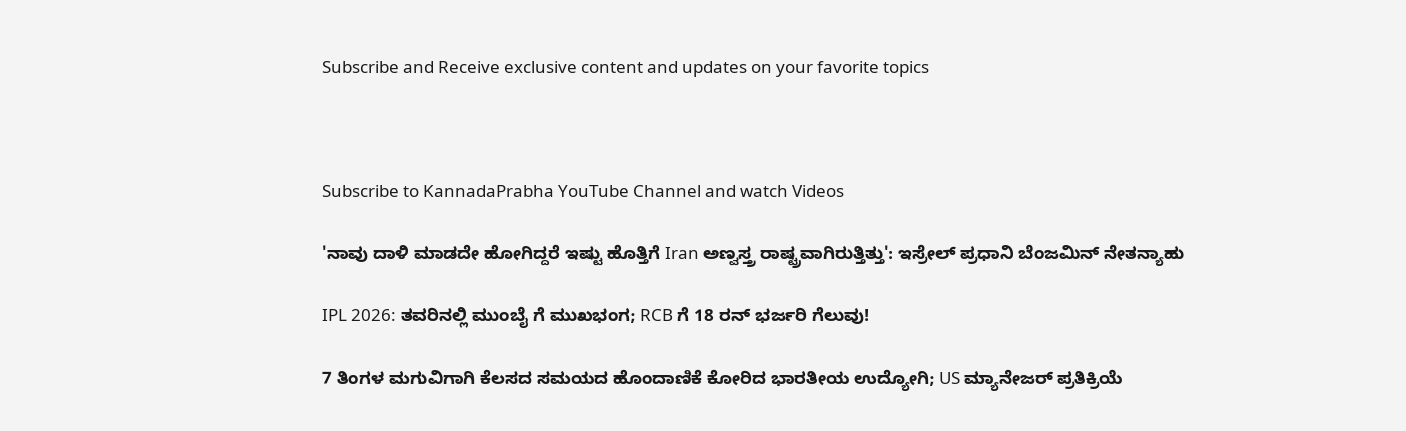Subscribe and Receive exclusive content and updates on your favorite topics



Subscribe to KannadaPrabha YouTube Channel and watch Videos

'ನಾವು ದಾಳಿ ಮಾಡದೇ ಹೋಗಿದ್ದರೆ ಇಷ್ಟು ಹೊತ್ತಿಗೆ Iran ಅಣ್ವಸ್ತ್ರ ರಾಷ್ಟ್ರವಾಗಿರುತ್ತಿತ್ತು': ಇಸ್ರೇಲ್ ಪ್ರಧಾನಿ ಬೆಂಜಮಿನ್ ನೇತನ್ಯಾಹು

IPL 2026: ತವರಿನಲ್ಲಿ ಮುಂಬೈ ಗೆ ಮುಖಭಂಗ; RCB ಗೆ 18 ರನ್ ಭರ್ಜರಿ ಗೆಲುವು!

7 ತಿಂಗಳ ಮಗುವಿಗಾಗಿ ಕೆಲಸದ ಸಮಯದ ಹೊಂದಾಣಿಕೆ ಕೋರಿದ ಭಾರತೀಯ ಉದ್ಯೋಗಿ; US ಮ್ಯಾನೇಜರ್ ಪ್ರತಿಕ್ರಿಯೆ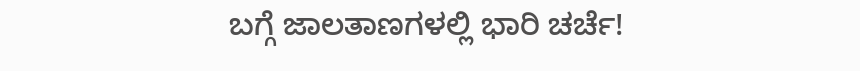ಬಗ್ಗೆ ಜಾಲತಾಣಗಳಲ್ಲಿ ಭಾರಿ ಚರ್ಚೆ!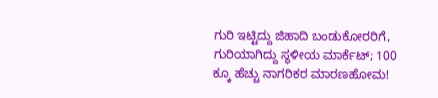ಗುರಿ ಇಟ್ಟಿದ್ದು ಜಿಹಾದಿ ಬಂಡುಕೋರರಿಗೆ, ಗುರಿಯಾಗಿದ್ದು ಸ್ಥಳೀಯ ಮಾರ್ಕೆಟ್; 100 ಕ್ಕೂ ಹೆಚ್ಚು ನಾಗರಿಕರ ಮಾರಣಹೋಮ!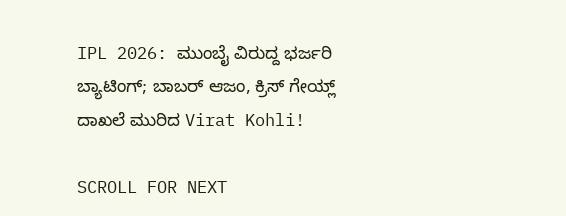IPL 2026: ಮುಂಬೈ ವಿರುದ್ದ ಭರ್ಜರಿ ಬ್ಯಾಟಿಂಗ್; ಬಾಬರ್ ಆಜಂ, ಕ್ರಿಸ್ ಗೇಯ್ಲ್ ದಾಖಲೆ ಮುರಿದ Virat Kohli!

SCROLL FOR NEXT